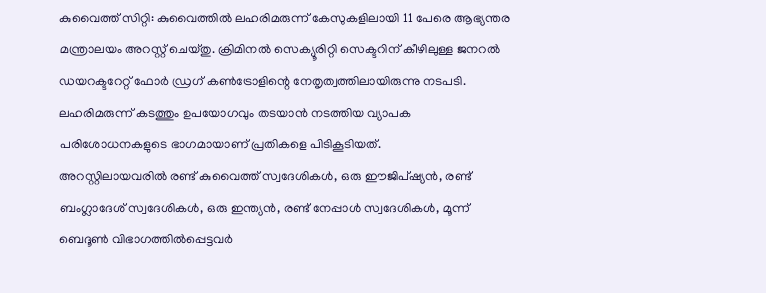കുവൈത്ത് സിറ്റി: കുവൈത്തിൽ ലഹരിമരുന്ന് കേസുകളിലായി 11 പേരെ ആഭ്യന്തര മന്ത്രാലയം അറസ്റ്റ് ചെയ്തു. ക്രിമിനൽ സെക്യൂരിറ്റി സെക്ടറിന് കീഴിലുള്ള ജനറൽ ഡയറക്ടറേറ്റ് ഫോർ ഡ്രഗ് കൺട്രോളിന്റെ നേതൃത്വത്തിലായിരുന്നു നടപടി. ലഹരിമരുന്ന് കടത്തും ഉപയോഗവും തടയാൻ നടത്തിയ വ്യാപക പരിശോധനകളുടെ ഭാഗമായാണ് പ്രതികളെ പിടികൂടിയത്.
അറസ്റ്റിലായവരിൽ രണ്ട് കുവൈത്ത് സ്വദേശികൾ, ഒരു ഈജിപ്ഷ്യൻ, രണ്ട് ബംഗ്ലാദേശ് സ്വദേശികൾ, ഒരു ഇന്ത്യൻ, രണ്ട് നേപ്പാൾ സ്വദേശികൾ, മൂന്ന് ബെദൂൺ വിഭാഗത്തിൽപ്പെട്ടവർ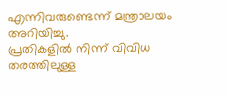എന്നിവരുണ്ടെന്ന് മന്ത്രാലയം അറിയിച്ചു.
പ്രതികളിൽ നിന്ന് വിവിധ തരത്തിലുള്ള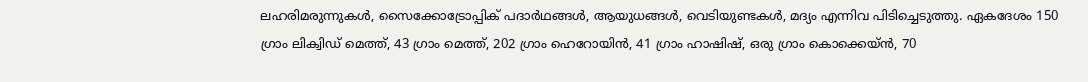ലഹരിമരുന്നുകൾ, സൈക്കോട്രോപ്പിക് പദാർഥങ്ങൾ, ആയുധങ്ങൾ, വെടിയുണ്ടകൾ, മദ്യം എന്നിവ പിടിച്ചെടുത്തു. ഏകദേശം 150 ഗ്രാം ലിക്വിഡ് മെത്ത്, 43 ഗ്രാം മെത്ത്, 202 ഗ്രാം ഹെറോയിൻ, 41 ഗ്രാം ഹാഷിഷ്, ഒരു ഗ്രാം കൊക്കെയ്ൻ, 70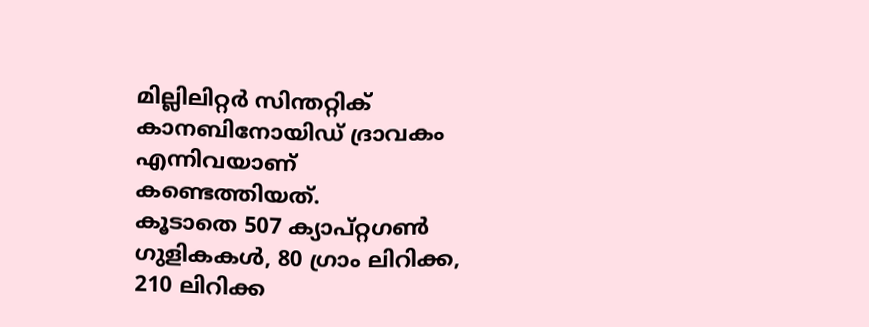മില്ലിലിറ്റർ സിന്തറ്റിക് കാനബിനോയിഡ് ദ്രാവകം എന്നിവയാണ് കണ്ടെത്തിയത്.
കൂടാതെ 507 ക്യാപ്റ്റഗൺ ഗുളികകൾ, 80 ഗ്രാം ലിറിക്ക, 210 ലിറിക്ക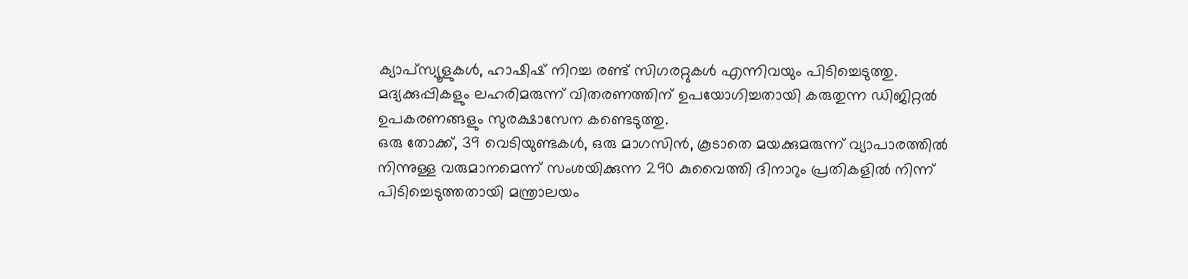ക്യാപ്സ്യൂളുകൾ, ഹാഷിഷ് നിറച്ച രണ്ട് സിഗരറ്റുകൾ എന്നിവയും പിടിച്ചെടുത്തു. മദ്യക്കുപ്പികളും ലഹരിമരുന്ന് വിതരണത്തിന് ഉപയോഗിച്ചതായി കരുതുന്ന ഡിജിറ്റൽ ഉപകരണങ്ങളും സുരക്ഷാസേന കണ്ടെടുത്തു.
ഒരു തോക്ക്, 39 വെടിയുണ്ടകൾ, ഒരു മാഗസിൻ, കൂടാതെ മയക്കുമരുന്ന് വ്യാപാരത്തിൽ നിന്നുള്ള വരുമാനമെന്ന് സംശയിക്കുന്ന 290 കുവൈത്തി ദിനാറും പ്രതികളിൽ നിന്ന് പിടിച്ചെടുത്തതായി മന്ത്രാലയം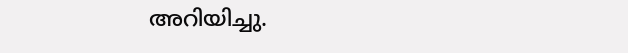അറിയിച്ചു.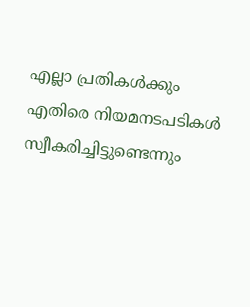എല്ലാ പ്രതികൾക്കും എതിരെ നിയമനടപടികൾ സ്വീകരിച്ചിട്ടുണ്ടെന്നും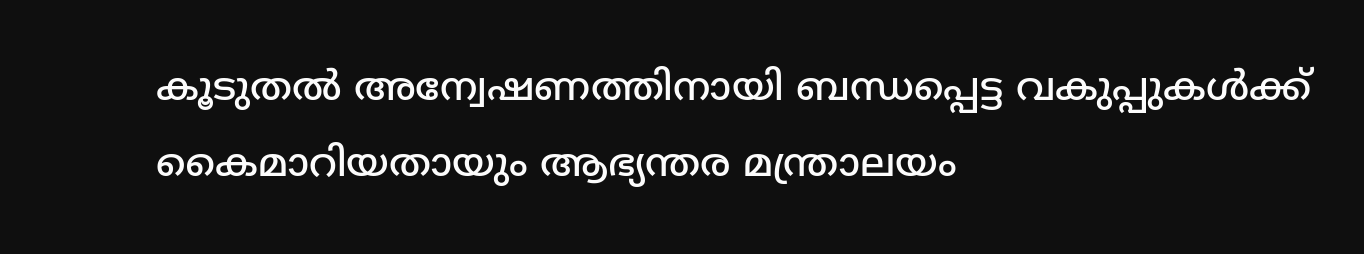കൂടുതൽ അന്വേഷണത്തിനായി ബന്ധപ്പെട്ട വകുപ്പുകൾക്ക് കൈമാറിയതായും ആഭ്യന്തര മന്ത്രാലയം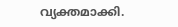വ്യക്തമാക്കി.